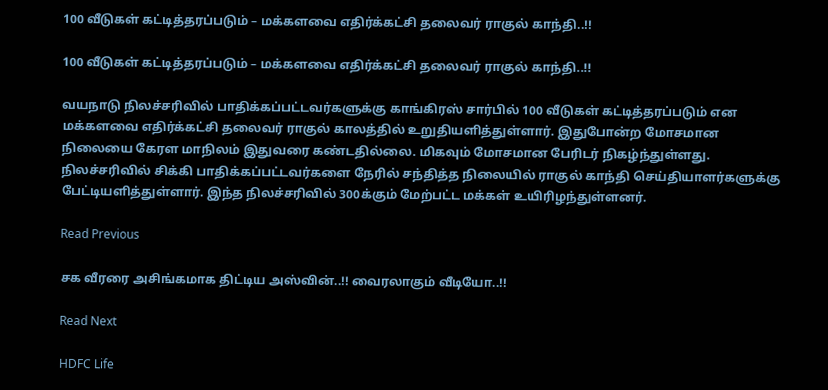100 வீடுகள் கட்டித்தரப்படும் – மக்களவை எதிர்க்கட்சி தலைவர் ராகுல் காந்தி..!!

100 வீடுகள் கட்டித்தரப்படும் – மக்களவை எதிர்க்கட்சி தலைவர் ராகுல் காந்தி..!!

வயநாடு நிலச்சரிவில் பாதிக்கப்பட்டவர்களுக்கு காங்கிரஸ் சார்பில் 100 வீடுகள் கட்டித்தரப்படும் என மக்களவை எதிர்க்கட்சி தலைவர் ராகுல் காலத்தில் உறுதியளித்துள்ளார். இதுபோன்ற மோசமான நிலையை கேரள மாநிலம் இதுவரை கண்டதில்லை. மிகவும் மோசமான பேரிடர் நிகழ்ந்துள்ளது. நிலச்சரிவில் சிக்கி பாதிக்கப்பட்டவர்களை நேரில் சந்தித்த நிலையில் ராகுல் காந்தி செய்தியாளர்களுக்கு பேட்டியளித்துள்ளார். இந்த நிலச்சரிவில் 300க்கும் மேற்பட்ட மக்கள் உயிரிழந்துள்ளனர்.

Read Previous

சக வீரரை அசிங்கமாக திட்டிய அஸ்வின்..!! வைரலாகும் வீடியோ..!!

Read Next

HDFC Life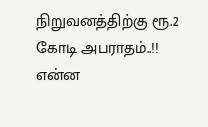நிறுவனத்திற்கு ரூ.2 கோடி அபராதம்..!! என்ன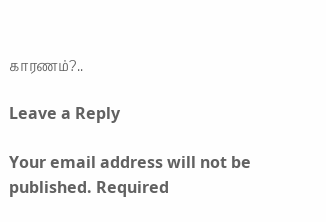காரணம்?..

Leave a Reply

Your email address will not be published. Required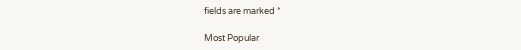fields are marked *

Most Popular